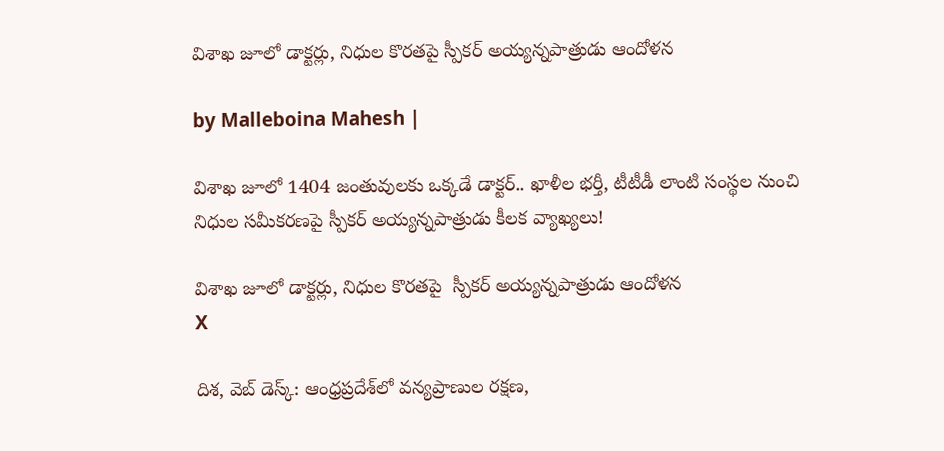విశాఖ జూలో డాక్టర్లు, నిధుల కొరతపై స్పీకర్ అయ్యన్నపాత్రుడు ఆందోళన

by Malleboina Mahesh |

విశాఖ జూలో 1404 జంతువులకు ఒక్కడే డాక్టర్.. ఖాళీల భర్తీ, టీటీడీ లాంటి సంస్థల నుంచి నిధుల సమీకరణపై స్పీకర్ అయ్యన్నపాత్రుడు కీలక వ్యాఖ్యలు!

విశాఖ జూలో డాక్టర్లు, నిధుల కొరతపై  స్పీకర్ అయ్యన్నపాత్రుడు ఆందోళన
X

దిశ, వెబ్ డెస్క్: ఆంధ్రప్రదేశ్‌లో వన్యప్రాణుల రక్షణ,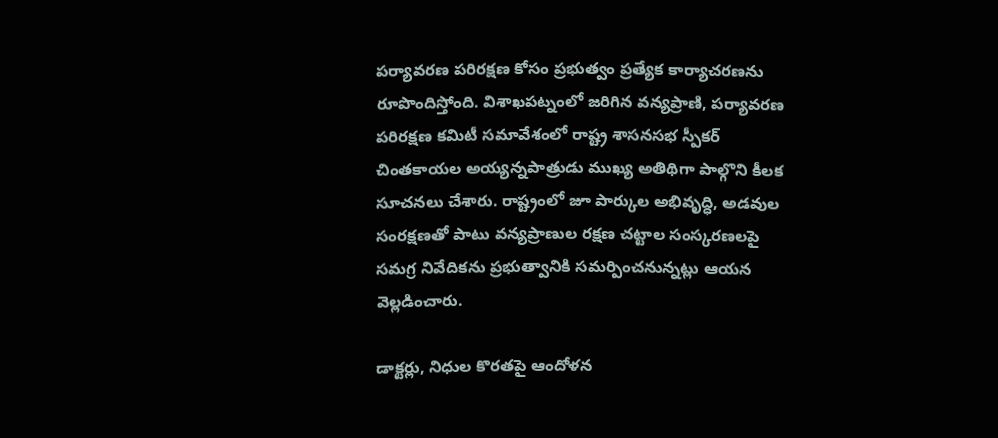పర్యావరణ పరిరక్షణ కోసం ప్రభుత్వం ప్రత్యేక కార్యాచరణను రూపొందిస్తోంది. విశాఖపట్నంలో జరిగిన వన్యప్రాణి, పర్యావరణ పరిరక్షణ కమిటీ సమావేశంలో రాష్ట్ర శాసనసభ స్పీకర్ చింతకాయల అయ్యన్నపాత్రుడు ముఖ్య అతిథిగా పాల్గొని కీలక సూచనలు చేశారు. రాష్ట్రంలో జూ పార్కుల అభివృద్ధి, అడవుల సంరక్షణతో పాటు వన్యప్రాణుల రక్షణ చట్టాల సంస్కరణలపై సమగ్ర నివేదికను ప్రభుత్వానికి సమర్పించనున్నట్లు ఆయన వెల్లడించారు.

డాక్టర్లు, నిధుల కొరతపై ఆందోళన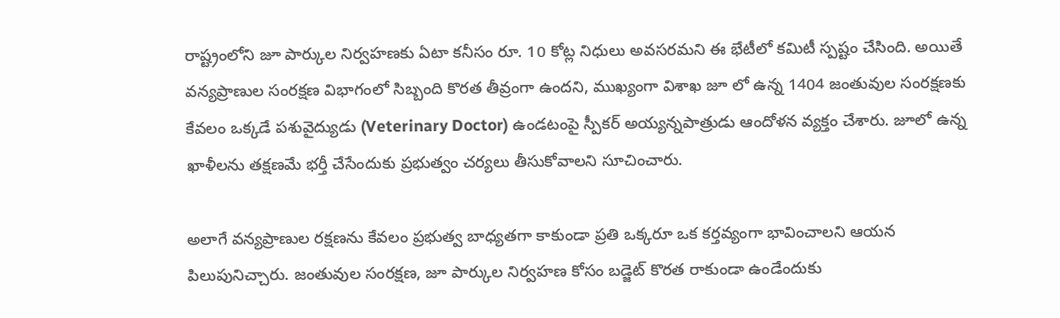రాష్ట్రంలోని జూ పార్కుల నిర్వహణకు ఏటా కనీసం రూ. 10 కోట్ల నిధులు అవసరమని ఈ భేటీలో కమిటీ స్పష్టం చేసింది. అయితే వన్యప్రాణుల సంరక్షణ విభాగంలో సిబ్బంది కొరత తీవ్రంగా ఉందని, ముఖ్యంగా విశాఖ జూ లో ఉన్న 1404 జంతువుల సంరక్షణకు కేవలం ఒక్కడే పశువైద్యుడు (Veterinary Doctor) ఉండటంపై స్పీకర్ అయ్యన్నపాత్రుడు ఆందోళన వ్యక్తం చేశారు. జూలో ఉన్న ఖాళీలను తక్షణమే భర్తీ చేసేందుకు ప్రభుత్వం చర్యలు తీసుకోవాలని సూచించారు.

అలాగే వన్యప్రాణుల రక్షణను కేవలం ప్రభుత్వ బాధ్యతగా కాకుండా ప్రతి ఒక్కరూ ఒక కర్తవ్యంగా భావించాలని ఆయన పిలుపునిచ్చారు. జంతువుల సంరక్షణ, జూ పార్కుల నిర్వహణ కోసం బడ్జెట్ కొరత రాకుండా ఉండేందుకు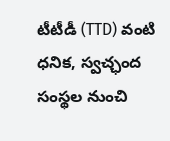టీటీడీ (TTD) వంటి ధనిక, స్వచ్ఛంద సంస్థల నుంచి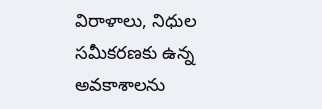విరాళాలు, నిధుల సమీకరణకు ఉన్న అవకాశాలను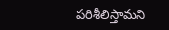పరిశీలిస్తామని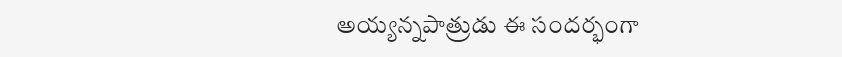అయ్యన్నపాత్రుడు ఈ సందర్భంగా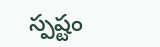స్పష్టం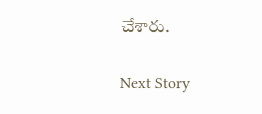చేశారు.

Next Story